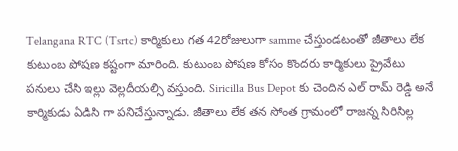Telangana RTC (Tsrtc) కార్మికులు గత 42రోజులుగా samme చేస్తుండటంతో జీతాలు లేక కుటుంబ పోషణ కష్టంగా మారింది. కుటుంబ పోషణ కోసం కొందరు కార్మికులు ప్రైవేటు పనులు చేసి ఇల్లు వెల్లదీయల్సి వస్తుంది. Siricilla Bus Depot కు చెందిన ఎల్ రామ్ రెడ్డి అనే కార్మికుడు ఏడిసి గా పనిచేస్తున్నాడు. జీతాలు లేక తన సోంత గ్రామంలో రాజన్న సిరిసిల్ల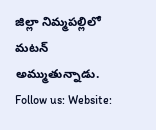జిల్లా నిమ్మపల్లిలో మటన్ అమ్ముతున్నాడు. Follow us: Website: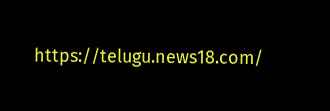https://telugu.news18.com/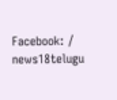Facebook: / news18telugu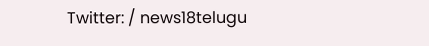Twitter: / news18telugu